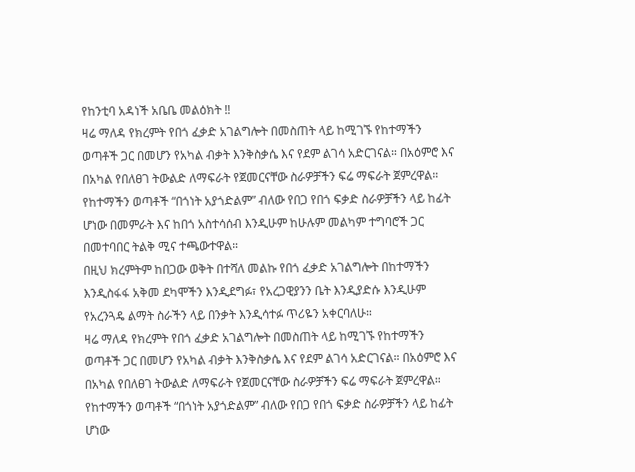የከንቲባ አዳነች አቤቤ መልዕክት ‼
ዛሬ ማለዳ የክረምት የበጎ ፈቃድ አገልግሎት በመስጠት ላይ ከሚገኙ የከተማችን ወጣቶች ጋር በመሆን የአካል ብቃት እንቅስቃሴ እና የደም ልገሳ አድርገናል። በአዕምሮ እና በአካል የበለፀገ ትውልድ ለማፍራት የጀመርናቸው ስራዎቻችን ፍሬ ማፍራት ጀምረዋል።
የከተማችን ወጣቶች “በጎነት አያጎድልም” ብለው የበጋ የበጎ ፍቃድ ስራዎቻችን ላይ ከፊት ሆነው በመምራት እና ከበጎ አስተሳሰብ እንዲሁም ከሁሉም መልካም ተግባሮች ጋር በመተባበር ትልቅ ሚና ተጫውተዋል።
በዚህ ክረምትም ከበጋው ወቅት በተሻለ መልኩ የበጎ ፈቃድ አገልግሎት በከተማችን እንዲስፋፋ አቅመ ደካሞችን እንዲደግፉ፣ የአረጋዊያንን ቤት እንዲያድሱ እንዲሁም የአረንጓዴ ልማት ስራችን ላይ በንቃት እንዲሳተፉ ጥሪዬን አቀርባለሁ።
ዛሬ ማለዳ የክረምት የበጎ ፈቃድ አገልግሎት በመስጠት ላይ ከሚገኙ የከተማችን ወጣቶች ጋር በመሆን የአካል ብቃት እንቅስቃሴ እና የደም ልገሳ አድርገናል። በአዕምሮ እና በአካል የበለፀገ ትውልድ ለማፍራት የጀመርናቸው ስራዎቻችን ፍሬ ማፍራት ጀምረዋል።
የከተማችን ወጣቶች “በጎነት አያጎድልም” ብለው የበጋ የበጎ ፍቃድ ስራዎቻችን ላይ ከፊት ሆነው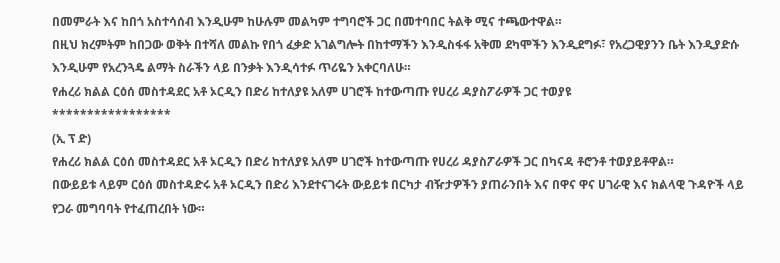በመምራት እና ከበጎ አስተሳሰብ እንዲሁም ከሁሉም መልካም ተግባሮች ጋር በመተባበር ትልቅ ሚና ተጫውተዋል።
በዚህ ክረምትም ከበጋው ወቅት በተሻለ መልኩ የበጎ ፈቃድ አገልግሎት በከተማችን እንዲስፋፋ አቅመ ደካሞችን እንዲደግፉ፣ የአረጋዊያንን ቤት እንዲያድሱ እንዲሁም የአረንጓዴ ልማት ስራችን ላይ በንቃት እንዲሳተፉ ጥሪዬን አቀርባለሁ።
የሐረሪ ክልል ርዕሰ መስተዳደር አቶ ኦርዲን በድሪ ከተለያዩ አለም ሀገሮች ከተውጣጡ የሀረሪ ዳያስፖራዎች ጋር ተወያዩ
*****************
(ኢ ፕ ድ)
የሐረሪ ክልል ርዕሰ መስተዳደር አቶ ኦርዲን በድሪ ከተለያዩ አለም ሀገሮች ከተውጣጡ የሀረሪ ዳያስፖራዎች ጋር በካናዳ ቶሮንቶ ተወያይቶዋል።
በውይይቱ ላይም ርዕሰ መስተዳድሩ አቶ ኦርዲን በድሪ እንደተናገሩት ውይይቱ በርካታ ብዥታዎችን ያጠራንበት እና በዋና ዋና ሀገራዊ እና ክልላዊ ጉዳዮች ላይ የጋራ መግባባት የተፈጠረበት ነው።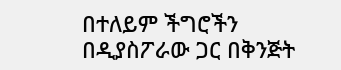በተለይም ችግሮችን በዲያስፖራው ጋር በቅንጅት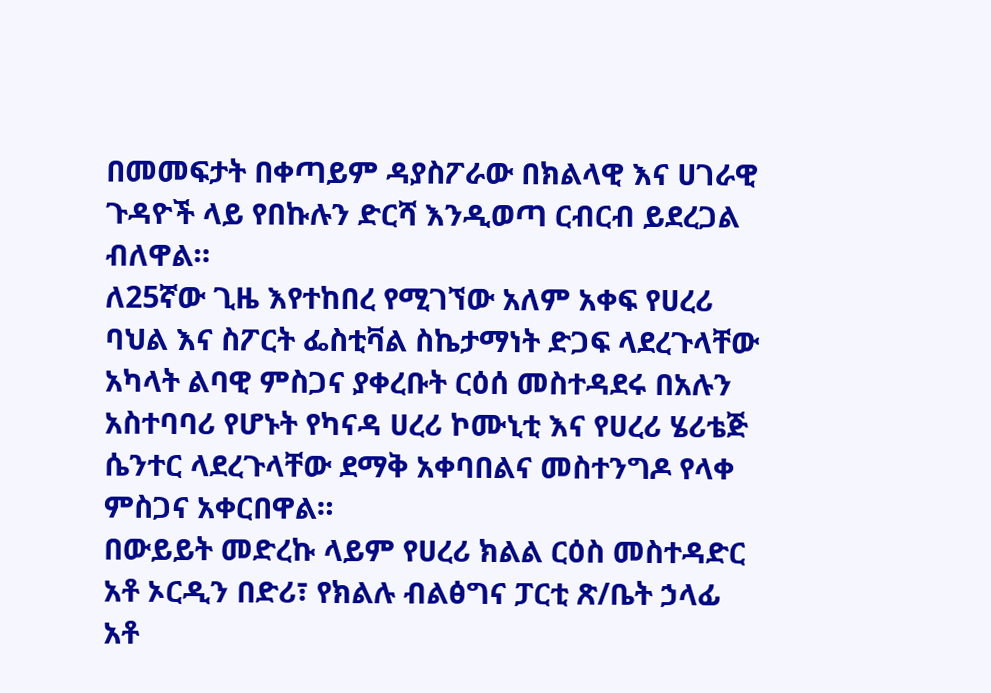በመመፍታት በቀጣይም ዳያስፖራው በክልላዊ እና ሀገራዊ ጉዳዮች ላይ የበኩሉን ድርሻ እንዲወጣ ርብርብ ይደረጋል ብለዋል።
ለ25ኛው ጊዜ እየተከበረ የሚገኘው አለም አቀፍ የሀረሪ ባህል እና ስፖርት ፌስቲቫል ስኬታማነት ድጋፍ ላደረጉላቸው አካላት ልባዊ ምስጋና ያቀረቡት ርዕሰ መስተዳደሩ በአሉን አስተባባሪ የሆኑት የካናዳ ሀረሪ ኮሙኒቲ እና የሀረሪ ሄሪቴጅ ሴንተር ላደረጉላቸው ደማቅ አቀባበልና መስተንግዶ የላቀ ምስጋና አቀርበዋል።
በውይይት መድረኩ ላይም የሀረሪ ክልል ርዕስ መስተዳድር አቶ ኦርዲን በድሪ፣ የክልሉ ብልፅግና ፓርቲ ጽ/ቤት ኃላፊ አቶ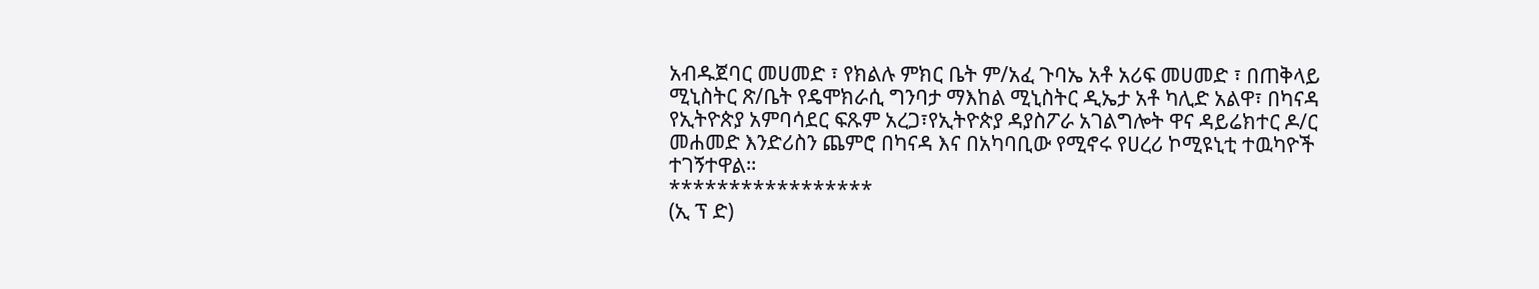አብዱጀባር መሀመድ ፣ የክልሉ ምክር ቤት ም/አፈ ጉባኤ አቶ አሪፍ መሀመድ ፣ በጠቅላይ ሚኒስትር ጽ/ቤት የዴሞክራሲ ግንባታ ማእከል ሚኒስትር ዲኤታ አቶ ካሊድ አልዋ፣ በካናዳ የኢትዮጵያ አምባሳደር ፍጹም አረጋ፣የኢትዮጵያ ዳያስፖራ አገልግሎት ዋና ዳይሬክተር ዶ/ር መሐመድ እንድሪስን ጨምሮ በካናዳ እና በአካባቢው የሚኖሩ የሀረሪ ኮሚዩኒቲ ተዉካዮች ተገኝተዋል።
*****************
(ኢ ፕ ድ)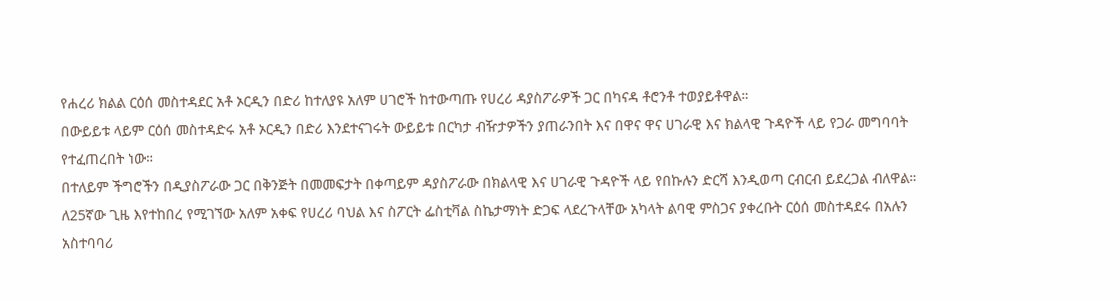የሐረሪ ክልል ርዕሰ መስተዳደር አቶ ኦርዲን በድሪ ከተለያዩ አለም ሀገሮች ከተውጣጡ የሀረሪ ዳያስፖራዎች ጋር በካናዳ ቶሮንቶ ተወያይቶዋል።
በውይይቱ ላይም ርዕሰ መስተዳድሩ አቶ ኦርዲን በድሪ እንደተናገሩት ውይይቱ በርካታ ብዥታዎችን ያጠራንበት እና በዋና ዋና ሀገራዊ እና ክልላዊ ጉዳዮች ላይ የጋራ መግባባት የተፈጠረበት ነው።
በተለይም ችግሮችን በዲያስፖራው ጋር በቅንጅት በመመፍታት በቀጣይም ዳያስፖራው በክልላዊ እና ሀገራዊ ጉዳዮች ላይ የበኩሉን ድርሻ እንዲወጣ ርብርብ ይደረጋል ብለዋል።
ለ25ኛው ጊዜ እየተከበረ የሚገኘው አለም አቀፍ የሀረሪ ባህል እና ስፖርት ፌስቲቫል ስኬታማነት ድጋፍ ላደረጉላቸው አካላት ልባዊ ምስጋና ያቀረቡት ርዕሰ መስተዳደሩ በአሉን አስተባባሪ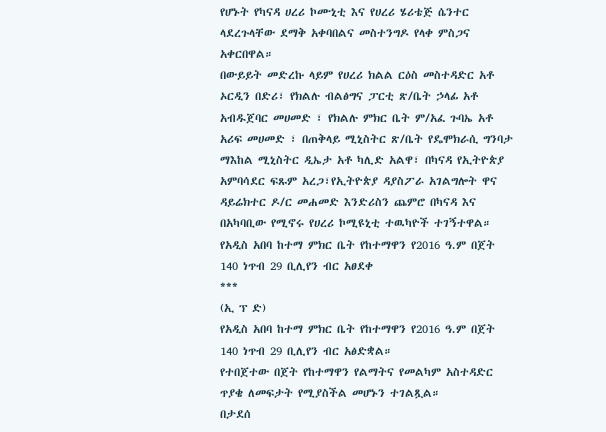የሆኑት የካናዳ ሀረሪ ኮሙኒቲ እና የሀረሪ ሄሪቴጅ ሴንተር ላደረጉላቸው ደማቅ አቀባበልና መስተንግዶ የላቀ ምስጋና አቀርበዋል።
በውይይት መድረኩ ላይም የሀረሪ ክልል ርዕስ መስተዳድር አቶ ኦርዲን በድሪ፣ የክልሉ ብልፅግና ፓርቲ ጽ/ቤት ኃላፊ አቶ አብዱጀባር መሀመድ ፣ የክልሉ ምክር ቤት ም/አፈ ጉባኤ አቶ አሪፍ መሀመድ ፣ በጠቅላይ ሚኒስትር ጽ/ቤት የዴሞክራሲ ግንባታ ማእከል ሚኒስትር ዲኤታ አቶ ካሊድ አልዋ፣ በካናዳ የኢትዮጵያ አምባሳደር ፍጹም አረጋ፣የኢትዮጵያ ዳያስፖራ አገልግሎት ዋና ዳይሬክተር ዶ/ር መሐመድ እንድሪስን ጨምሮ በካናዳ እና በአካባቢው የሚኖሩ የሀረሪ ኮሚዩኒቲ ተዉካዮች ተገኝተዋል።
የአዲስ አበባ ከተማ ምክር ቤት የከተማዋን የ2016 ዓ.ም በጀት 140 ነጥብ 29 ቢሊየን ብር አፀደቀ
***
(ኢ ፕ ድ)
የአዲስ አበባ ከተማ ምክር ቤት የከተማዋን የ2016 ዓ.ም በጀት 140 ነጥብ 29 ቢሊየን ብር አፅድቋል።
የተበጀተው በጀት የከተማዋን የልማትና የመልካም አስተዳድር ጥያቄ ለመፍታት የሚያስችል መሆኑን ተገልጿል።
በታደሰ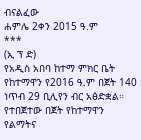ብናልፈው
ሐምሌ 2ቀን 2015 ዓ.ም
***
(ኢ ፕ ድ)
የአዲስ አበባ ከተማ ምክር ቤት የከተማዋን የ2016 ዓ.ም በጀት 140 ነጥብ 29 ቢሊየን ብር አፅድቋል።
የተበጀተው በጀት የከተማዋን የልማትና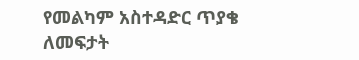የመልካም አስተዳድር ጥያቄ ለመፍታት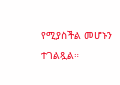የሚያስችል መሆኑን ተገልጿል።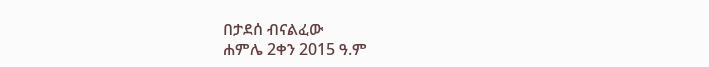በታደሰ ብናልፈው
ሐምሌ 2ቀን 2015 ዓ.ም